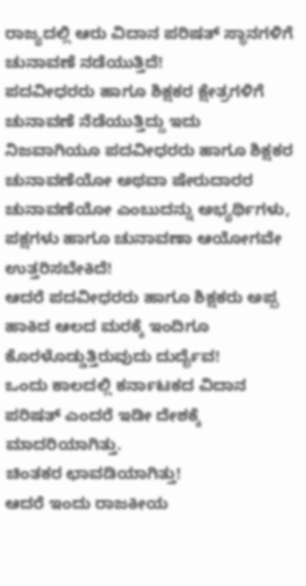ರಾಜ್ಯದಲ್ಲಿ ಆರು ವಿದಾನ ಪರಿಷತ್ ಸ್ಥಾನಗಳಿಗೆ ಚುನಾವಣೆ ನಡೆಯುತ್ತಿದೆ!
ಪದವೀಧರರು ಹಾಗೂ ಶಿಕ್ಷಕರ ಕ್ಷೇತ್ರಗಳಿಗೆ ಚುನಾವಣೆ ನೆಡೆಯುತ್ತಿದ್ದು ಇದು ನಿಜವಾಗಿಯೂ ಪದವೀಧರರು ಹಾಗೂ ಶಿಕ್ಷಕರ ಚುನಾವಣೆಯೋ ಅಥವಾ ಷೇರುದಾರರ ಚುನಾವಣೆಯೋ ಎಂಬುದನ್ನು ಅಭ್ಯರ್ಥಿಗಳು, ಪಕ್ಷಗಳು ಹಾಗೂ ಚುನಾವಣಾ ಆಯೋಗವೇ ಉತ್ತರಿಸಬೇಕಿದೆ!
ಆದರೆ ಪದವೀಧರರು ಹಾಗೂ ಶಿಕ್ಷಕರು ಅಪ್ಪ ಹಾಕಿದ ಆಲದ ಮರಕ್ಕೆ ಇಂದಿಗೂ ಕೊರಳೊಡ್ಡುತ್ತಿರುವುದು ದುರ್ದೈವ!
ಒಂದು ಕಾಲದಲ್ಲಿ ಕರ್ನಾಟಕದ ವಿದಾನ ಪರಿಷತ್ ಎಂದರೆ ಇಡೀ ದೇಶಕ್ಕೆ ಮಾದರಿಯಾಗಿತ್ತು.
ಚಿಂತಕರ ಛಾವಡಿಯಾಗಿತ್ತು!
ಆದರೆ ಇಂದು ರಾಜಕೀಯ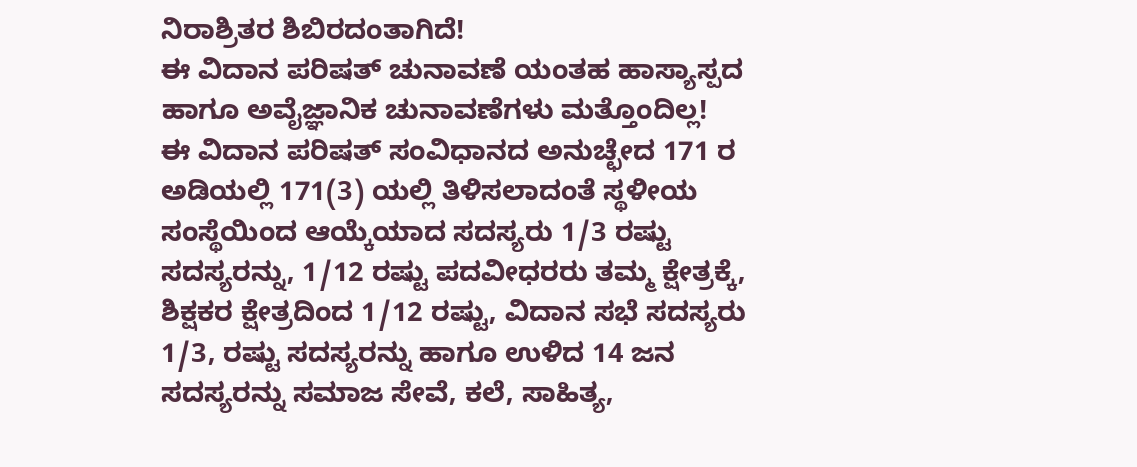ನಿರಾಶ್ರಿತರ ಶಿಬಿರದಂತಾಗಿದೆ!
ಈ ವಿದಾನ ಪರಿಷತ್ ಚುನಾವಣೆ ಯಂತಹ ಹಾಸ್ಯಾಸ್ಪದ ಹಾಗೂ ಅವೈಜ್ಞಾನಿಕ ಚುನಾವಣೆಗಳು ಮತ್ತೊಂದಿಲ್ಲ!
ಈ ವಿದಾನ ಪರಿಷತ್ ಸಂವಿಧಾನದ ಅನುಚ್ಛೇದ 171 ರ ಅಡಿಯಲ್ಲಿ 171(3) ಯಲ್ಲಿ ತಿಳಿಸಲಾದಂತೆ ಸ್ಥಳೀಯ ಸಂಸ್ಥೆಯಿಂದ ಆಯ್ಕೆಯಾದ ಸದಸ್ಯರು 1/3 ರಷ್ಟು ಸದಸ್ಯರನ್ನು, 1/12 ರಷ್ಟು ಪದವೀಧರರು ತಮ್ಮ ಕ್ಷೇತ್ರಕ್ಕೆ, ಶಿಕ್ಷಕರ ಕ್ಷೇತ್ರದಿಂದ 1/12 ರಷ್ಟು, ವಿದಾನ ಸಭೆ ಸದಸ್ಯರು 1/3, ರಷ್ಟು ಸದಸ್ಯರನ್ನು ಹಾಗೂ ಉಳಿದ 14 ಜನ ಸದಸ್ಯರನ್ನು ಸಮಾಜ ಸೇವೆ, ಕಲೆ, ಸಾಹಿತ್ಯ,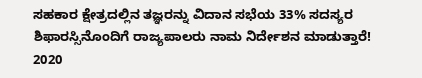ಸಹಕಾರ ಕ್ಷೇತ್ರದಲ್ಲಿನ ತಜ್ಞರನ್ನು ವಿದಾನ ಸಭೆಯ 33% ಸದಸ್ಯರ ಶಿಫಾರಸ್ಸಿನೊಂದಿಗೆ ರಾಜ್ಯಪಾಲರು ನಾಮ ನಿರ್ದೇಶನ ಮಾಡುತ್ತಾರೆ!
2020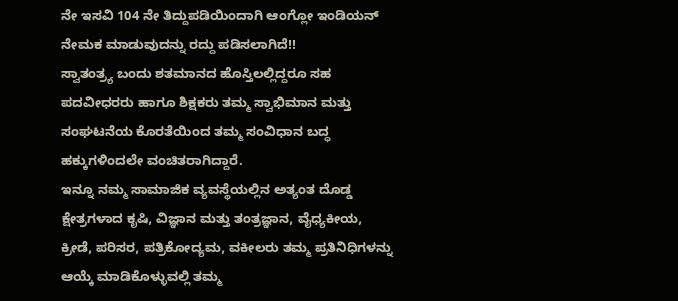ನೇ ಇಸವಿ 104 ನೇ ತಿದ್ದುಪಡಿಯಿಂದಾಗಿ ಆಂಗ್ಲೋ ಇಂಡಿಯನ್ ನೇಮಕ ಮಾಡುವುದನ್ನು ರದ್ದು ಪಡಿಸಲಾಗಿದೆ!!
ಸ್ವಾತಂತ್ರ್ಯ ಬಂದು ಶತಮಾನದ ಹೊಸ್ತಿಲಲ್ಲಿದ್ದರೂ ಸಹ ಪದವೀಧರರು ಹಾಗೂ ಶಿಕ್ಷಕರು ತಮ್ಮ ಸ್ವಾಭಿಮಾನ ಮತ್ತು ಸಂಘಟನೆಯ ಕೊರತೆಯಿಂದ ತಮ್ಮ ಸಂವಿಧಾನ ಬದ್ಧ ಹಕ್ಕುಗಳಿಂದಲೇ ವಂಚಿತರಾಗಿದ್ದಾರೆ.
ಇನ್ನೂ ನಮ್ಮ ಸಾಮಾಜಿಕ ವ್ಯವಸ್ಥೆಯಲ್ಲಿನ ಅತ್ಯಂತ ದೊಡ್ಡ ಕ್ಷೇತ್ರಗಳಾದ ಕೃಷಿ, ವಿಜ್ಞಾನ ಮತ್ತು ತಂತ್ರಜ್ಞಾನ, ವೈಧ್ಯಕೀಯ, ಕ್ರೀಡೆ, ಪರಿಸರ, ಪತ್ರಿಕೋದ್ಯಮ, ವಕೀಲರು ತಮ್ಮ ಪ್ರತಿನಿಧಿಗಳನ್ನು ಆಯ್ಕೆ ಮಾಡಿಕೊಳ್ಳುವಲ್ಲಿ ತಮ್ಮ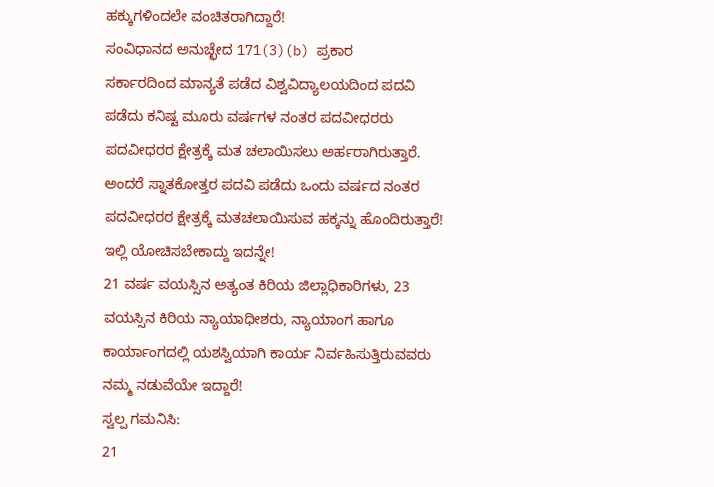ಹಕ್ಕುಗಳಿಂದಲೇ ವಂಚಿತರಾಗಿದ್ದಾರೆ!
ಸಂವಿಧಾನದ ಅನುಚ್ಛೇದ 171(3)(b) ಪ್ರಕಾರ
ಸರ್ಕಾರದಿಂದ ಮಾನ್ಯತೆ ಪಡೆದ ವಿಶ್ವವಿದ್ಯಾಲಯದಿಂದ ಪದವಿ ಪಡೆದು ಕನಿಷ್ಟ ಮೂರು ವರ್ಷಗಳ ನಂತರ ಪದವೀಧರರು ಪದವೀಧರರ ಕ್ಷೇತ್ರಕ್ಕೆ ಮತ ಚಲಾಯಿಸಲು ಅರ್ಹರಾಗಿರುತ್ತಾರೆ.
ಅಂದರೆ ಸ್ನಾತಕೋತ್ತರ ಪದವಿ ಪಡೆದು ಒಂದು ವರ್ಷದ ನಂತರ ಪದವೀಧರರ ಕ್ಷೇತ್ರಕ್ಕೆ ಮತಚಲಾಯಿಸುವ ಹಕ್ಕನ್ನು ಹೊಂದಿರುತ್ತಾರೆ!
ಇಲ್ಲಿ ಯೋಚಿಸಬೇಕಾದ್ದು ಇದನ್ನೇ!
21 ವರ್ಷ ವಯಸ್ಸಿನ ಅತ್ಯಂತ ಕಿರಿಯ ಜಿಲ್ಲಾಧಿಕಾರಿಗಳು, 23 ವಯಸ್ಸಿನ ಕಿರಿಯ ನ್ಯಾಯಾಧೀಶರು, ನ್ಯಾಯಾಂಗ ಹಾಗೂ ಕಾರ್ಯಾಂಗದಲ್ಲಿ ಯಶಸ್ವಿಯಾಗಿ ಕಾರ್ಯ ನಿರ್ವಹಿಸುತ್ತಿರುವವರು
ನಮ್ಮ ನಡುವೆಯೇ ಇದ್ದಾರೆ!
ಸ್ವಲ್ಪ ಗಮನಿಸಿ:
21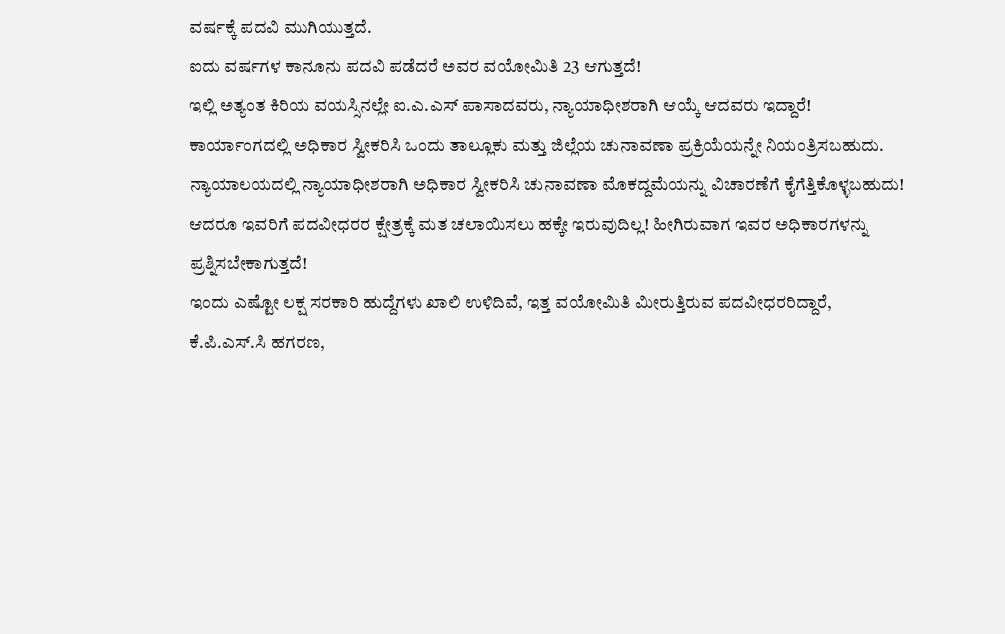ವರ್ಷಕ್ಕೆ ಪದವಿ ಮುಗಿಯುತ್ತದೆ.
ಐದು ವರ್ಷಗಳ ಕಾನೂನು ಪದವಿ ಪಡೆದರೆ ಅವರ ವಯೋಮಿತಿ 23 ಆಗುತ್ತದೆ!
ಇಲ್ಲಿ ಅತ್ಯಂತ ಕಿರಿಯ ವಯಸ್ಸಿನಲ್ಲೇ ಐ.ಎ.ಎಸ್ ಪಾಸಾದವರು, ನ್ಯಾಯಾಧೀಶರಾಗಿ ಆಯ್ಕೆ ಆದವರು ಇದ್ದಾರೆ! ಕಾರ್ಯಾಂಗದಲ್ಲಿ ಅಧಿಕಾರ ಸ್ವೀಕರಿಸಿ ಒಂದು ತಾಲ್ಲೂಕು ಮತ್ತು ಜಿಲ್ಲೆಯ ಚುನಾವಣಾ ಪ್ರಕ್ರಿಯೆಯನ್ನೇ ನಿಯಂತ್ರಿಸಬಹುದು.
ನ್ಯಾಯಾಲಯದಲ್ಲಿ ನ್ಯಾಯಾಧೀಶರಾಗಿ ಅಧಿಕಾರ ಸ್ವೀಕರಿಸಿ ಚುನಾವಣಾ ಮೊಕದ್ದಮೆಯನ್ನು ವಿಚಾರಣೆಗೆ ಕೈಗೆತ್ತಿಕೊಳ್ಳಬಹುದು!
ಆದರೂ ಇವರಿಗೆ ಪದವೀಧರರ ಕ್ಷೇತ್ರಕ್ಕೆ ಮತ ಚಲಾಯಿಸಲು ಹಕ್ಕೇ ಇರುವುದಿಲ್ಲ! ಹೀಗಿರುವಾಗ ಇವರ ಅಧಿಕಾರಗಳನ್ನು ಪ್ರಶ್ನಿಸಬೇಕಾಗುತ್ತದೆ!
ಇಂದು ಎಷ್ಟೋ ಲಕ್ಷ ಸರಕಾರಿ ಹುದ್ದೆಗಳು ಖಾಲಿ ಉಳಿದಿವೆ, ಇತ್ತ ವಯೋಮಿತಿ ಮೀರುತ್ತಿರುವ ಪದವೀಧರರಿದ್ದಾರೆ,
ಕೆ.ಪಿ.ಎಸ್.ಸಿ ಹಗರಣ,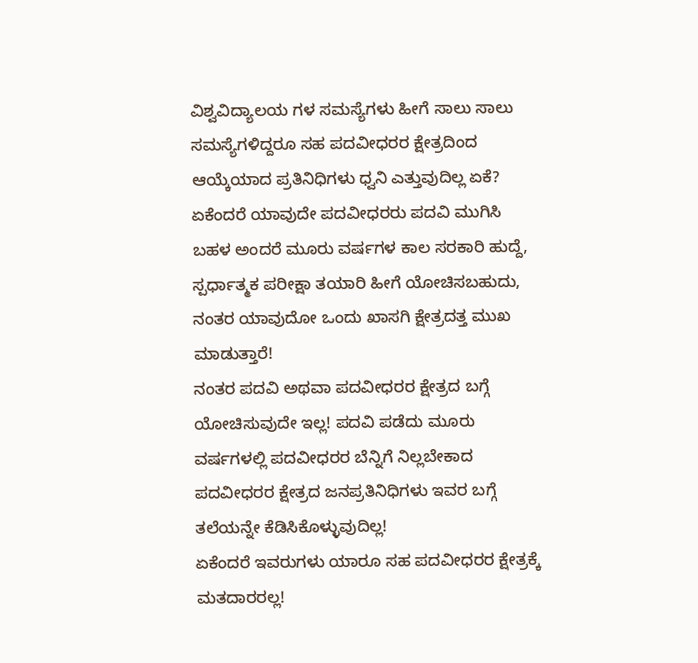ವಿಶ್ವವಿದ್ಯಾಲಯ ಗಳ ಸಮಸ್ಯೆಗಳು ಹೀಗೆ ಸಾಲು ಸಾಲು ಸಮಸ್ಯೆಗಳಿದ್ದರೂ ಸಹ ಪದವೀಧರರ ಕ್ಷೇತ್ರದಿಂದ ಆಯ್ಕೆಯಾದ ಪ್ರತಿನಿಧಿಗಳು ಧ್ವನಿ ಎತ್ತುವುದಿಲ್ಲ ಏಕೆ?
ಏಕೆಂದರೆ ಯಾವುದೇ ಪದವೀಧರರು ಪದವಿ ಮುಗಿಸಿ ಬಹಳ ಅಂದರೆ ಮೂರು ವರ್ಷಗಳ ಕಾಲ ಸರಕಾರಿ ಹುದ್ದೆ, ಸ್ಪರ್ಧಾತ್ಮಕ ಪರೀಕ್ಷಾ ತಯಾರಿ ಹೀಗೆ ಯೋಚಿಸಬಹುದು, ನಂತರ ಯಾವುದೋ ಒಂದು ಖಾಸಗಿ ಕ್ಷೇತ್ರದತ್ತ ಮುಖ ಮಾಡುತ್ತಾರೆ!
ನಂತರ ಪದವಿ ಅಥವಾ ಪದವೀಧರರ ಕ್ಷೇತ್ರದ ಬಗ್ಗೆ ಯೋಚಿಸುವುದೇ ಇಲ್ಲ! ಪದವಿ ಪಡೆದು ಮೂರು ವರ್ಷಗಳಲ್ಲಿ ಪದವೀಧರರ ಬೆನ್ನಿಗೆ ನಿಲ್ಲಬೇಕಾದ ಪದವೀಧರರ ಕ್ಷೇತ್ರದ ಜನಪ್ರತಿನಿಧಿಗಳು ಇವರ ಬಗ್ಗೆ ತಲೆಯನ್ನೇ ಕೆಡಿಸಿಕೊಳ್ಳುವುದಿಲ್ಲ!
ಏಕೆಂದರೆ ಇವರುಗಳು ಯಾರೂ ಸಹ ಪದವೀಧರರ ಕ್ಷೇತ್ರಕ್ಕೆ ಮತದಾರರಲ್ಲ!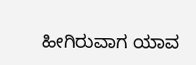ಹೀಗಿರುವಾಗ ಯಾವ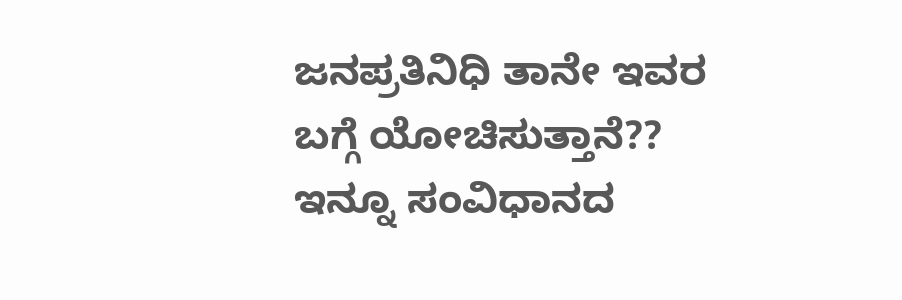ಜನಪ್ರತಿನಿಧಿ ತಾನೇ ಇವರ ಬಗ್ಗೆ ಯೋಚಿಸುತ್ತಾನೆ??
ಇನ್ನೂ ಸಂವಿಧಾನದ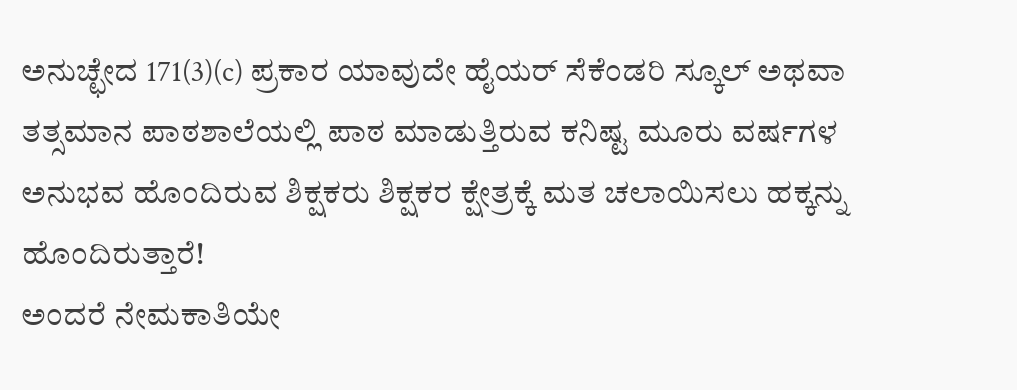ಅನುಚ್ಛೇದ 171(3)(c) ಪ್ರಕಾರ ಯಾವುದೇ ಹೈಯರ್ ಸೆಕೆಂಡರಿ ಸ್ಕೂಲ್ ಅಥವಾ ತತ್ಸಮಾನ ಪಾಠಶಾಲೆಯಲ್ಲಿ ಪಾಠ ಮಾಡುತ್ತಿರುವ ಕನಿಷ್ಟ ಮೂರು ವರ್ಷಗಳ ಅನುಭವ ಹೊಂದಿರುವ ಶಿಕ್ಷಕರು ಶಿಕ್ಷಕರ ಕ್ಷೇತ್ರಕ್ಕೆ ಮತ ಚಲಾಯಿಸಲು ಹಕ್ಕನ್ನು ಹೊಂದಿರುತ್ತಾರೆ!
ಅಂದರೆ ನೇಮಕಾತಿಯೇ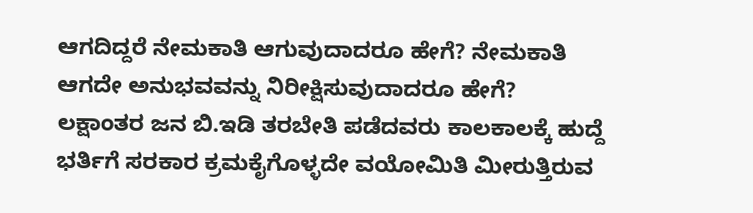ಆಗದಿದ್ದರೆ ನೇಮಕಾತಿ ಆಗುವುದಾದರೂ ಹೇಗೆ? ನೇಮಕಾತಿ ಆಗದೇ ಅನುಭವವನ್ನು ನಿರೀಕ್ಷಿಸುವುದಾದರೂ ಹೇಗೆ?
ಲಕ್ಷಾಂತರ ಜನ ಬಿ.ಇಡಿ ತರಬೇತಿ ಪಡೆದವರು ಕಾಲಕಾಲಕ್ಕೆ ಹುದ್ದೆ ಭರ್ತಿಗೆ ಸರಕಾರ ಕ್ರಮಕೈಗೊಳ್ಳದೇ ವಯೋಮಿತಿ ಮೀರುತ್ತಿರುವ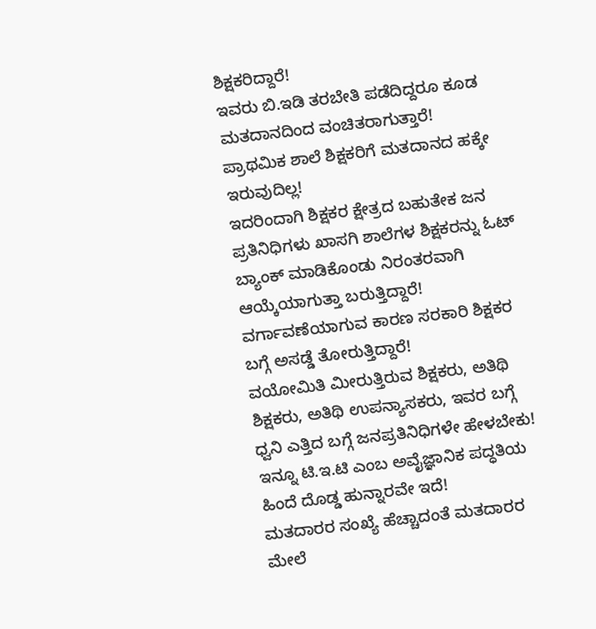ಶಿಕ್ಷಕರಿದ್ದಾರೆ!
ಇವರು ಬಿ.ಇಡಿ ತರಬೇತಿ ಪಡೆದಿದ್ದರೂ ಕೂಡ ಮತದಾನದಿಂದ ವಂಚಿತರಾಗುತ್ತಾರೆ!
ಪ್ರಾಥಮಿಕ ಶಾಲೆ ಶಿಕ್ಷಕರಿಗೆ ಮತದಾನದ ಹಕ್ಕೇ ಇರುವುದಿಲ್ಲ!
ಇದರಿಂದಾಗಿ ಶಿಕ್ಷಕರ ಕ್ಷೇತ್ರದ ಬಹುತೇಕ ಜನ ಪ್ರತಿನಿಧಿಗಳು ಖಾಸಗಿ ಶಾಲೆಗಳ ಶಿಕ್ಷಕರನ್ನು ಓಟ್ ಬ್ಯಾಂಕ್ ಮಾಡಿಕೊಂಡು ನಿರಂತರವಾಗಿ ಆಯ್ಕೆಯಾಗುತ್ತಾ ಬರುತ್ತಿದ್ದಾರೆ!
ವರ್ಗಾವಣೆಯಾಗುವ ಕಾರಣ ಸರಕಾರಿ ಶಿಕ್ಷಕರ ಬಗ್ಗೆ ಅಸಡ್ಡೆ ತೋರುತ್ತಿದ್ದಾರೆ!
ವಯೋಮಿತಿ ಮೀರುತ್ತಿರುವ ಶಿಕ್ಷಕರು, ಅತಿಥಿ ಶಿಕ್ಷಕರು, ಅತಿಥಿ ಉಪನ್ಯಾಸಕರು, ಇವರ ಬಗ್ಗೆ ಧ್ವನಿ ಎತ್ತಿದ ಬಗ್ಗೆ ಜನಪ್ರತಿನಿಧಿಗಳೇ ಹೇಳಬೇಕು!
ಇನ್ನೂ ಟಿ.ಇ.ಟಿ ಎಂಬ ಅವೈಜ್ಞಾನಿಕ ಪದ್ಧತಿಯ ಹಿಂದೆ ದೊಡ್ಡ ಹುನ್ನಾರವೇ ಇದೆ!
ಮತದಾರರ ಸಂಖ್ಯೆ ಹೆಚ್ಚಾದಂತೆ ಮತದಾರರ ಮೇಲೆ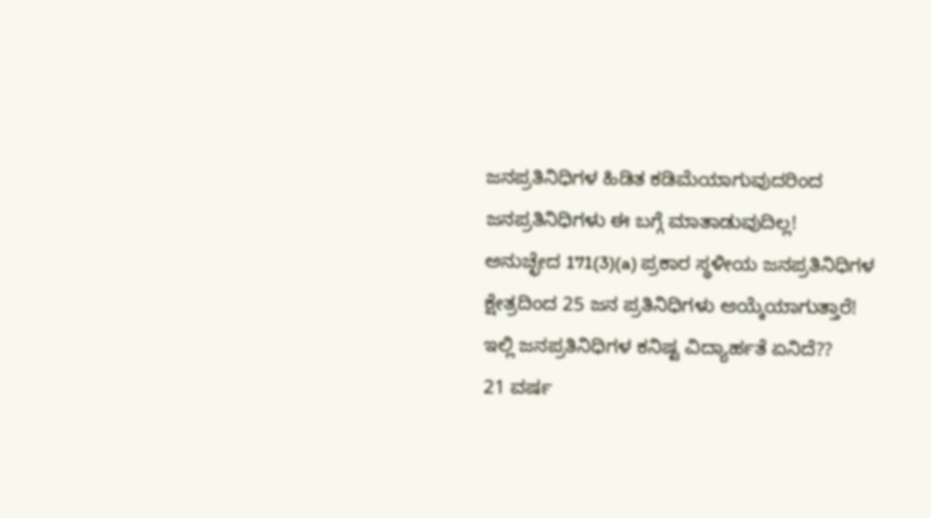ಜನಪ್ರತಿನಿಧಿಗಳ ಹಿಡಿತ ಕಡಿಮೆಯಾಗುವುದರಿಂದ ಜನಪ್ರತಿನಿಧಿಗಳು ಈ ಬಗ್ಗೆ ಮಾತಾಡುವುದಿಲ್ಲ!
ಅನುಚ್ಛೇದ 171(3)(a) ಪ್ರಕಾರ ಸ್ಥಳೀಯ ಜನಪ್ರತಿನಿಧಿಗಳ ಕ್ಷೇತ್ರದಿಂದ 25 ಜನ ಪ್ರತಿನಿಧಿಗಳು ಆಯ್ಕೆಯಾಗುತ್ತಾರೆ!
ಇಲ್ಲಿ ಜನಪ್ರತಿನಿಧಿಗಳ ಕನಿಷ್ಟ ವಿದ್ಯಾರ್ಹತೆ ಏನಿದೆ??
21 ವರ್ಷ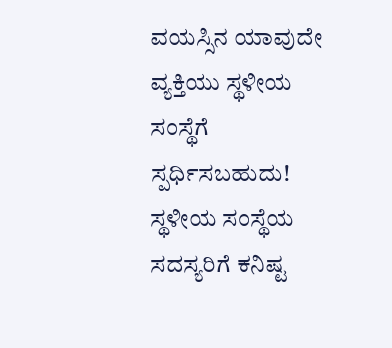ವಯಸ್ಸಿನ ಯಾವುದೇ ವ್ಯಕ್ತಿಯು ಸ್ಥಳೀಯ ಸಂಸ್ಥೆಗೆ ಸ್ಪರ್ಧಿಸಬಹುದು!
ಸ್ಥಳೀಯ ಸಂಸ್ಥೆಯ ಸದಸ್ಯರಿಗೆ ಕನಿಷ್ಟ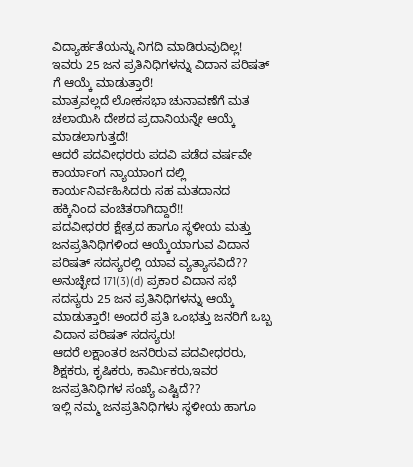ವಿದ್ಯಾರ್ಹತೆಯನ್ನು ನಿಗದಿ ಮಾಡಿರುವುದಿಲ್ಲ!
ಇವರು 25 ಜನ ಪ್ರತಿನಿಧಿಗಳನ್ನು ವಿದಾನ ಪರಿಷತ್ ಗೆ ಆಯ್ಕೆ ಮಾಡುತ್ತಾರೆ!
ಮಾತ್ರವಲ್ಲದೆ ಲೋಕಸಭಾ ಚುನಾವಣೆಗೆ ಮತ ಚಲಾಯಿಸಿ ದೇಶದ ಪ್ರದಾನಿಯನ್ನೇ ಆಯ್ಕೆ ಮಾಡಲಾಗುತ್ತದೆ!
ಆದರೆ ಪದವೀಧರರು ಪದವಿ ಪಡೆದ ವರ್ಷವೇ ಕಾರ್ಯಾಂಗ ನ್ಯಾಯಾಂಗ ದಲ್ಲಿ ಕಾರ್ಯನಿರ್ವಹಿಸಿದರು ಸಹ ಮತದಾನದ ಹಕ್ಕಿನಿಂದ ವಂಚಿತರಾಗಿದ್ದಾರೆ!!
ಪದವೀಧರರ ಕ್ಷೇತ್ರದ ಹಾಗೂ ಸ್ಥಳೀಯ ಮತ್ತು ಜನಪ್ರತಿನಿಧಿಗಳಿಂದ ಆಯ್ಕೆಯಾಗುವ ವಿದಾನ ಪರಿಷತ್ ಸದಸ್ಯರಲ್ಲಿ ಯಾವ ವ್ಯತ್ಯಾಸವಿದೆ??
ಅನುಚ್ಛೇದ 171(3)(d) ಪ್ರಕಾರ ವಿದಾನ ಸಭೆ ಸದಸ್ಯರು 25 ಜನ ಪ್ರತಿನಿಧಿಗಳನ್ನು ಆಯ್ಕೆ ಮಾಡುತ್ತಾರೆ! ಅಂದರೆ ಪ್ರತಿ ಒಂಭತ್ತು ಜನರಿಗೆ ಒಬ್ಬ ವಿದಾನ ಪರಿಷತ್ ಸದಸ್ಯರು!
ಆದರೆ ಲಕ್ಷಾಂತರ ಜನರಿರುವ ಪದವೀಧರರು, ಶಿಕ್ಷಕರು, ಕೃಷಿಕರು, ಕಾರ್ಮಿಕರು,ಇವರ ಜನಪ್ರತಿನಿಧಿಗಳ ಸಂಖ್ಯೆ ಎಷ್ಟಿದೆ??
ಇಲ್ಲಿ ನಮ್ಮ ಜನಪ್ರತಿನಿಧಿಗಳು ಸ್ಥಳೀಯ ಹಾಗೂ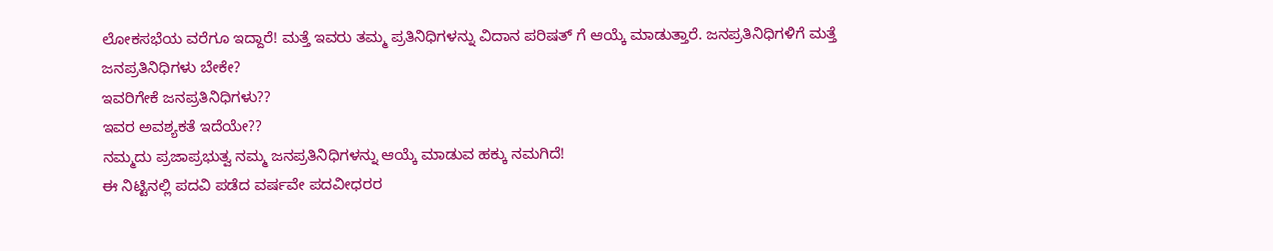ಲೋಕಸಭೆಯ ವರೆಗೂ ಇದ್ದಾರೆ! ಮತ್ತೆ ಇವರು ತಮ್ಮ ಪ್ರತಿನಿಧಿಗಳನ್ನು ವಿದಾನ ಪರಿಷತ್ ಗೆ ಆಯ್ಕೆ ಮಾಡುತ್ತಾರೆ. ಜನಪ್ರತಿನಿಧಿಗಳಿಗೆ ಮತ್ತೆ ಜನಪ್ರತಿನಿಧಿಗಳು ಬೇಕೇ?
ಇವರಿಗೇಕೆ ಜನಪ್ರತಿನಿಧಿಗಳು??
ಇವರ ಅವಶ್ಯಕತೆ ಇದೆಯೇ??
ನಮ್ಮದು ಪ್ರಜಾಪ್ರಭುತ್ವ ನಮ್ಮ ಜನಪ್ರತಿನಿಧಿಗಳನ್ನು ಆಯ್ಕೆ ಮಾಡುವ ಹಕ್ಕು ನಮಗಿದೆ!
ಈ ನಿಟ್ಟಿನಲ್ಲಿ ಪದವಿ ಪಡೆದ ವರ್ಷವೇ ಪದವೀಧರರ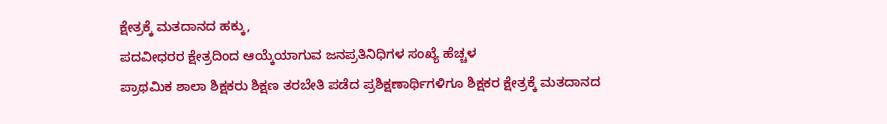ಕ್ಷೇತ್ರಕ್ಕೆ ಮತದಾನದ ಹಕ್ಕು,
ಪದವೀಧರರ ಕ್ಷೇತ್ರದಿಂದ ಆಯ್ಕೆಯಾಗುವ ಜನಪ್ರತಿನಿಧಿಗಳ ಸಂಖ್ಯೆ ಹೆಚ್ಚಳ
ಪ್ರಾಥಮಿಕ ಶಾಲಾ ಶಿಕ್ಷಕರು ಶಿಕ್ಷಣ ತರಬೇತಿ ಪಡೆದ ಪ್ರಶಿಕ್ಷಣಾರ್ಥಿಗಳಿಗೂ ಶಿಕ್ಷಕರ ಕ್ಷೇತ್ರಕ್ಕೆ ಮತದಾನದ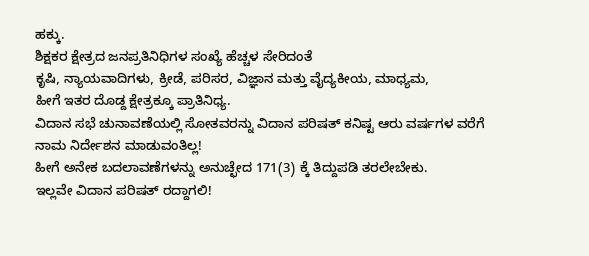ಹಕ್ಕು.
ಶಿಕ್ಷಕರ ಕ್ಷೇತ್ರದ ಜನಪ್ರತಿನಿಧಿಗಳ ಸಂಖ್ಯೆ ಹೆಚ್ಚಳ ಸೇರಿದಂತೆ
ಕೃಷಿ, ನ್ಯಾಯವಾದಿಗಳು, ಕ್ರೀಡೆ, ಪರಿಸರ, ವಿಜ್ಞಾನ ಮತ್ತು ವೈದ್ಯಕೀಯ, ಮಾಧ್ಯಮ,
ಹೀಗೆ ಇತರ ದೊಡ್ದ ಕ್ಷೇತ್ರಕ್ಕೂ ಪ್ರಾತಿನಿಧ್ಯ.
ವಿದಾನ ಸಭೆ ಚುನಾವಣೆಯಲ್ಲಿ ಸೋತವರನ್ನು ವಿದಾನ ಪರಿಷತ್ ಕನಿಷ್ಟ ಆರು ವರ್ಷಗಳ ವರೆಗೆ ನಾಮ ನಿರ್ದೇಶನ ಮಾಡುವಂತಿಲ್ಲ!
ಹೀಗೆ ಅನೇಕ ಬದಲಾವಣೆಗಳನ್ನು ಅನುಚ್ಛೇದ 171(3) ಕ್ಕೆ ತಿದ್ದುಪಡಿ ತರಲೇಬೇಕು.
ಇಲ್ಲವೇ ವಿದಾನ ಪರಿಷತ್ ರದ್ದಾಗಲಿ!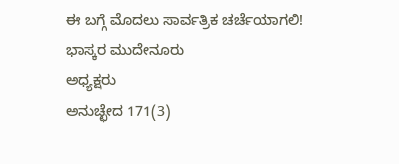ಈ ಬಗ್ಗೆ ಮೊದಲು ಸಾರ್ವತ್ರಿಕ ಚರ್ಚೆಯಾಗಲಿ!
ಭಾಸ್ಕರ ಮುದೇನೂರು
ಅಧ್ಯಕ್ಷರು
ಅನುಚ್ಛೇದ 171(3)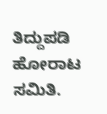ತಿದ್ದುಪಡಿ
ಹೋರಾಟ ಸಮಿತಿ.